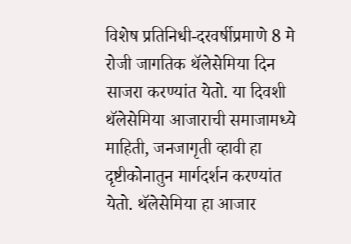विशेष प्रतिनिधी-दरवर्षीप्रमाणे 8 मे रोजी जागतिक थॅलेसेमिया दिन साजरा करण्यांत येतो. या दिवशी थॅलेसेमिया आजाराची समाजामध्ये माहिती, जनजागृती व्हावी हा दृष्टीकोनातुन मार्गदर्शन करण्यांत येतो. थॅलेसेमिया हा आजार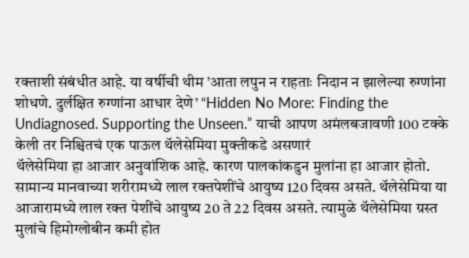रक्ताशी संबंधीत आहे. या वर्षीची थीम ’आता लपुन न राहताः निदान न झालेल्या रुग्णांना शोधणे. दुर्लक्षित रुग्णांना आधार देणे’ “Hidden No More: Finding the Undiagnosed. Supporting the Unseen.” याची आपण अमंलबजावणी 100 टक्के केली तर निश्चितचं एक पाऊल थॅलेसेमिया मुक्तीकडे असणारं
थॅलेसेमिया हा आजार अनुवांशिक आहे. कारण पालकांकडुन मुलांना हा आजार होतो. सामान्य मानवाच्या शरीरामध्ये लाल रक्तपेशींचे आयुष्य 120 दिवस असते. थॅलेसेमिया या आजारामध्ये लाल रक्त पेशींचे आयुष्य 20 ते 22 दिवस असते. त्यामुळे थॅलेसेमिया ग्रस्त मुलांचे हिमोग्लोबीन कमी होत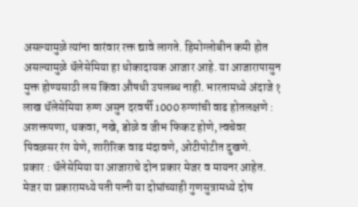असल्यामुळे त्यांना वारंवार रक्त द्यावे लागते. हिमोग्लोबीन कमी होत असल्यामुळे थॅलेसेमिया हा धोकादायक आजार आहे. या आजारापासुन मुक्त होण्यसाठी लस किंवा औषधी उपलब्ध नाही. भारतामध्ये अंदाजे १ लाख थॅलेसेमिया रुग्ण असुन दरवर्षी 1000 रुग्णांची वाढ होतलक्षणे : अशक्तपणा, थकवा, नखे, डोळे व जीभ फिकट होणे, त्वचेवर पिवळसर रंग येणे, शारीरिक वाढ मंदावणे, ओटीपोटीत दुखणे.
प्रकार : थॅलेसेमिया या आजाराचे दोन प्रकार मेजर व मायनर आहेत. मेजर या प्रकारामध्ये पती पत्नी या दोघांच्याही गुणसुत्रामध्ये दोष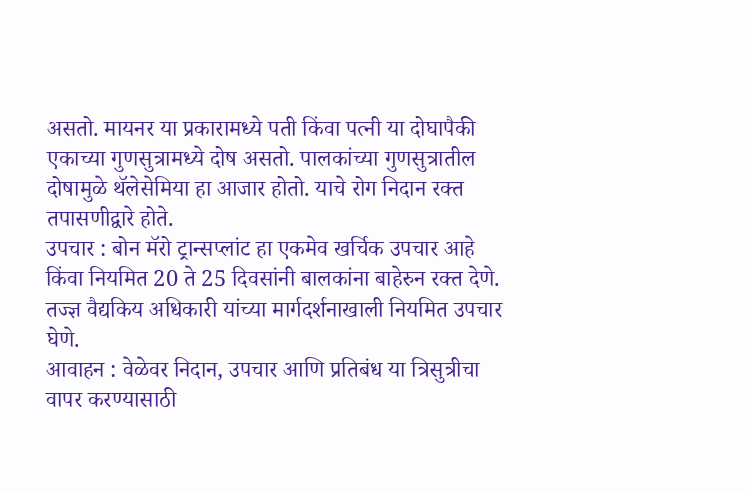असतो. मायनर या प्रकारामध्ये पती किंवा पत्नी या दोघापैकी एकाच्या गुणसुत्रामध्ये दोष असतो. पालकांच्या गुणसुत्रातील दोषामुळे थॅलेसेमिया हा आजार होतो. याचे रोग निदान रक्त तपासणीद्वारे होते.
उपचार : बोन मॅरो ट्रान्सप्लांट हा एकमेव खर्चिक उपचार आहे किंवा नियमित 20 ते 25 दिवसांनी बालकांना बाहेरुन रक्त देणे. तज्ज्ञ वैद्यकिय अधिकारी यांच्या मार्गदर्शनाखाली नियमित उपचार घेणे.
आवाहन : वेळेवर निदान, उपचार आणि प्रतिबंध या त्रिसुत्रीचा वापर करण्यासाठी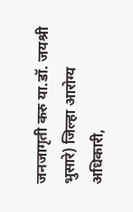जनजागृती करु या.डॉ. जयश्री भुसारे) जिल्हा आरोग्य अधिकारी,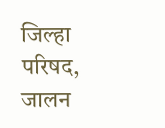जिल्हा परिषद, जालन